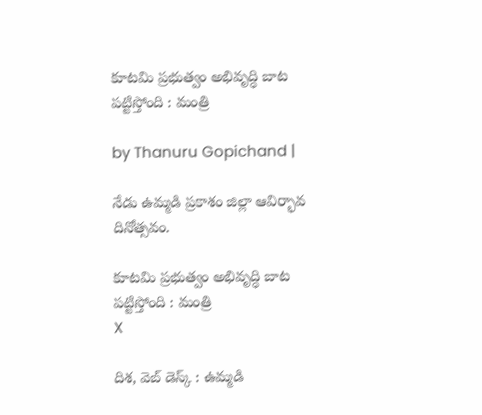కూటమి ప్రభుత్వం అభివృద్ధి బాట పట్టిస్తోంది : మంత్రి

by Thanuru Gopichand |

నేడు ఉమ్మడి ప్రకాశం జిల్లా ఆవిర్భావ దినోత్సవం.

కూటమి ప్రభుత్వం అభివృద్ధి బాట పట్టిస్తోంది : మంత్రి
X

దిశ, వెబ్ డెస్క్ : ఉమ్మడి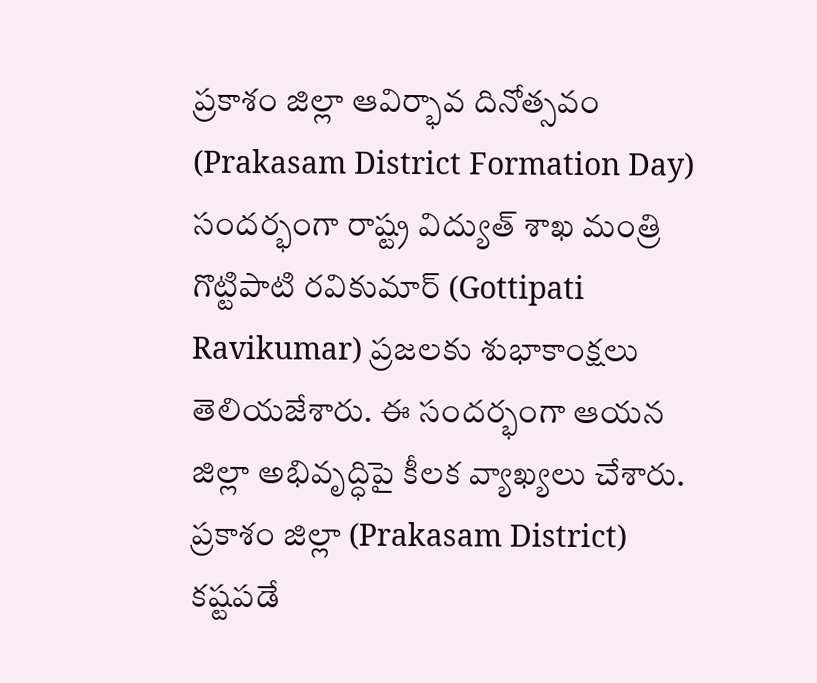ప్రకాశం జిల్లా ఆవిర్భావ దినోత్సవం (Prakasam District Formation Day) సందర్భంగా రాష్ట్ర విద్యుత్ శాఖ మంత్రి గొట్టిపాటి రవికుమార్ (Gottipati Ravikumar) ప్రజలకు శుభాకాంక్షలు తెలియజేశారు. ఈ సందర్భంగా ఆయన జిల్లా అభివృద్ధిపై కీలక వ్యాఖ్యలు చేశారు. ప్రకాశం జిల్లా (Prakasam District) కష్టపడే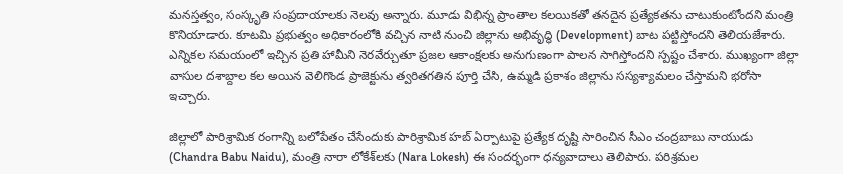మనస్తత్వం, సంస్కృతి సంప్రదాయాలకు నెలవు అన్నారు. మూడు విభిన్న ప్రాంతాల కలయికతో తనదైన ప్రత్యేకతను చాటుకుంటోందని మంత్రి కొనియాడారు. కూటమి ప్రభుత్వం అధికారంలోకి వచ్చిన నాటి నుంచి జిల్లాను అభివృద్ధి (Development) బాట పట్టిస్తోందని తెలియజేశారు. ఎన్నికల సమయంలో ఇచ్చిన ప్రతి హామీని నెరవేర్చుతూ ప్రజల ఆకాంక్షలకు అనుగుణంగా పాలన సాగిస్తోందని స్పష్టం చేశారు. ముఖ్యంగా జిల్లా వాసుల దశాబ్దాల కల అయిన వెలిగొండ ప్రాజెక్టును త్వరితగతిన పూర్తి చేసి, ఉమ్మడి ప్రకాశం జిల్లాను సస్యశ్యామలం చేస్తామని భరోసా ఇచ్చారు.

జిల్లాలో పారిశ్రామిక రంగాన్ని బలోపేతం చేసేందుకు పారిశ్రామిక హబ్‌ ఏర్పాటుపై ప్రత్యేక దృష్టి సారించిన సీఎం చంద్రబాబు నాయుడు (Chandra Babu Naidu), మంత్రి నారా లోకేశ్‌లకు (Nara Lokesh) ఈ సందర్భంగా ధన్యవాదాలు తెలిపారు. పరిశ్రమల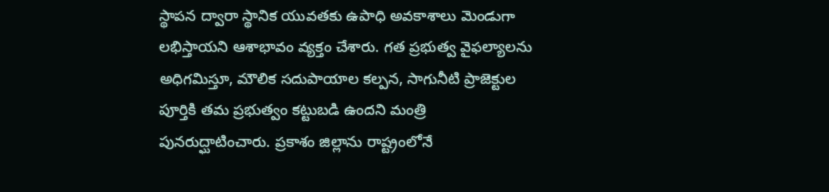స్థాపన ద్వారా స్థానిక యువతకు ఉపాధి అవకాశాలు మెండుగా లభిస్తాయని ఆశాభావం వ్యక్తం చేశారు. గత ప్రభుత్వ వైఫల్యాలను అధిగమిస్తూ, మౌలిక సదుపాయాల కల్పన, సాగునీటి ప్రాజెక్టుల పూర్తికి తమ ప్రభుత్వం కట్టుబడి ఉందని మంత్రి పునరుద్ఘాటించారు. ప్రకాశం జిల్లాను రాష్ట్రంలోనే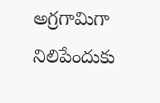అగ్రగామిగా నిలిపేందుకు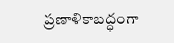ప్రణాళికాబద్ధంగా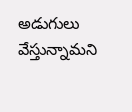అడుగులు వేస్తున్నామని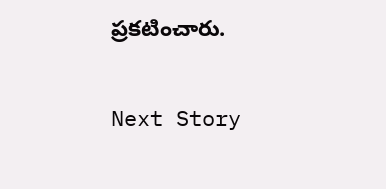ప్రకటించారు.

Next Story